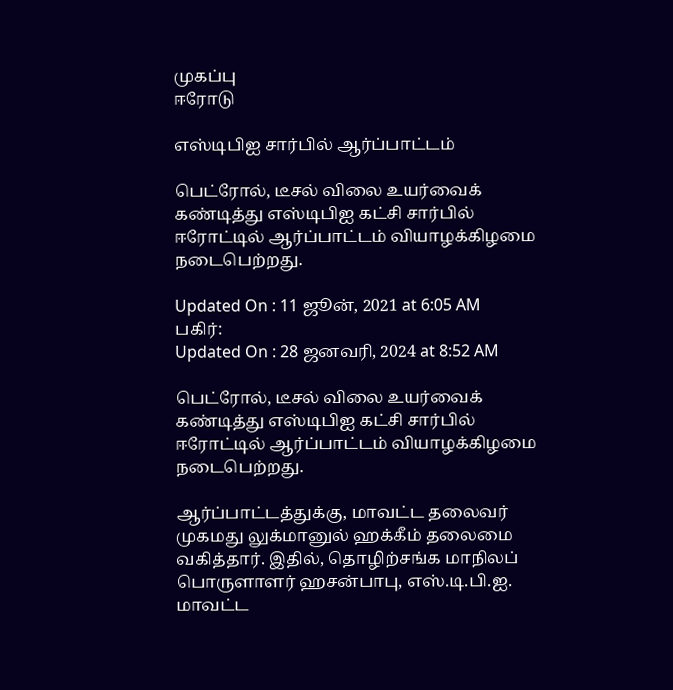முகப்பு
ஈரோடு

எஸ்டிபிஐ சார்பில் ஆர்ப்பாட்டம்

பெட்ரோல், டீசல் விலை உயர்வைக் கண்டித்து எஸ்டிபிஐ கட்சி சார்பில் ஈரோட்டில் ஆர்ப்பாட்டம் வியாழக்கிழமை நடைபெற்றது.

Updated On : 11 ஜூன், 2021 at 6:05 AM
பகிர்:
Updated On : 28 ஜனவரி, 2024 at 8:52 AM

பெட்ரோல், டீசல் விலை உயர்வைக் கண்டித்து எஸ்டிபிஐ கட்சி சார்பில் ஈரோட்டில் ஆர்ப்பாட்டம் வியாழக்கிழமை நடைபெற்றது.

ஆர்ப்பாட்டத்துக்கு, மாவட்ட தலைவர் முகமது லுக்மானுல் ஹக்கீம் தலைமை வகித்தார். இதில், தொழிற்சங்க மாநிலப் பொருளாளர் ஹசன்பாபு, எஸ்.டி.பி.ஐ. மாவட்ட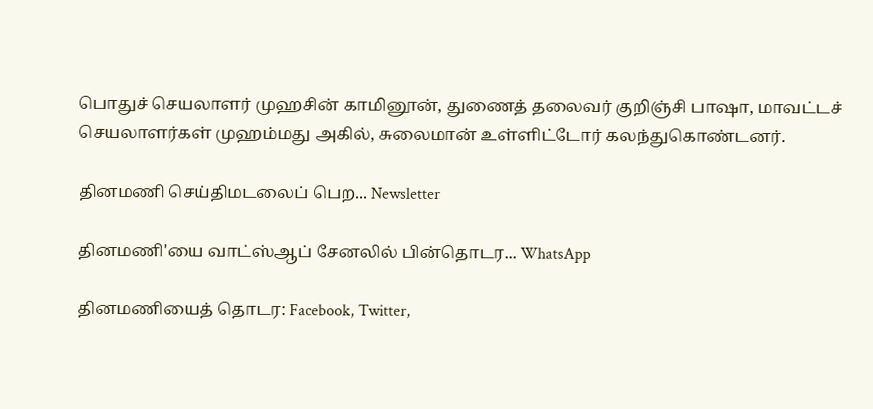பொதுச் செயலாளர் முஹசின் காமினூன், துணைத் தலைவர் குறிஞ்சி பாஷா, மாவட்டச் செயலாளர்கள் முஹம்மது அகில், சுலைமான் உள்ளிட்டோர் கலந்துகொண்டனர்.

தினமணி செய்திமடலைப் பெற... Newsletter

தினமணி'யை வாட்ஸ்ஆப் சேனலில் பின்தொடர... WhatsApp

தினமணியைத் தொடர: Facebook, Twitter,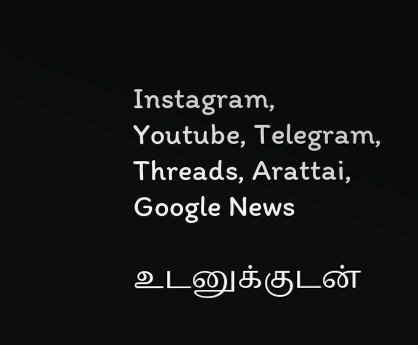Instagram, Youtube, Telegram, Threads, Arattai, Google News

உடனுக்குடன்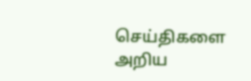செய்திகளை அறிய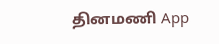தினமணி App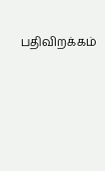பதிவிறக்கம்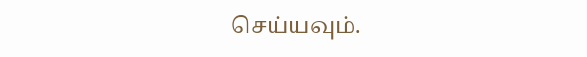செய்யவும்.